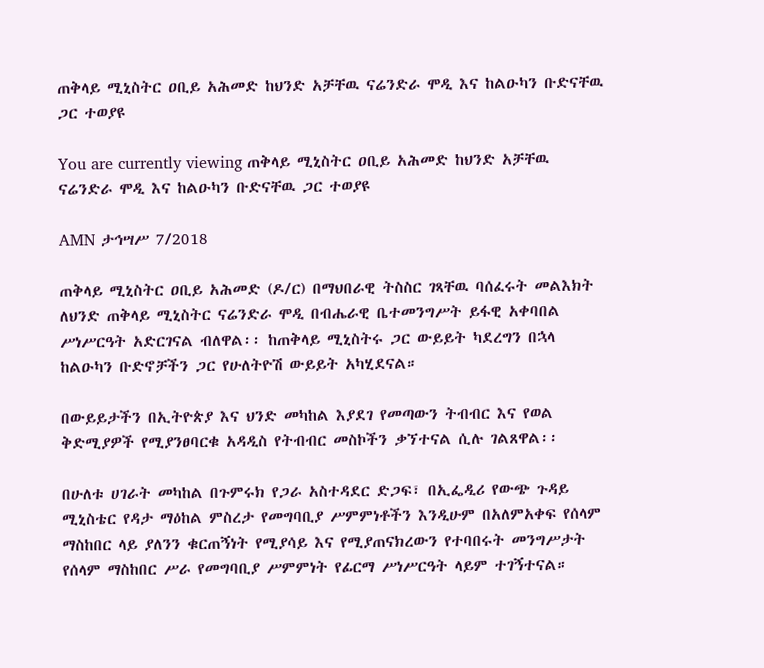ጠቅላይ ሚኒስትር ዐቢይ አሕመድ ከህንድ አቻቸዉ ናሬንድራ ሞዲ እና ከልዑካን ቡድናቸዉ ጋር ተወያዩ

You are currently viewing ጠቅላይ ሚኒስትር ዐቢይ አሕመድ ከህንድ አቻቸዉ ናሬንድራ ሞዲ እና ከልዑካን ቡድናቸዉ ጋር ተወያዩ

AMN ታኅሣሥ 7/2018

ጠቅላይ ሚኒስትር ዐቢይ አሕመድ (ዶ/ር) በማህበራዊ ትስስር ገጻቸዉ ባሰፈሩት መልእክት ለህንድ ጠቅላይ ሚኒስትር ናሬንድራ ሞዲ በብሔራዊ ቤተመንግሥት ይፋዊ አቀባበል ሥነሥርዓት አድርገናል ብለዋል፡፡ ከጠቅላይ ሚኒስትሩ ጋር ውይይት ካደረግን በኋላ ከልዑካን ቡድኖቻችን ጋር የሁለትዮሽ ውይይት አካሂደናል።

በውይይታችን በኢትዮጵያ እና ህንድ መካከል እያደገ የመጣውን ትብብር እና የወል ቅድሚያዎች የሚያንፀባርቁ አዳዲስ የትብብር መስኮችን ቃኘተናል ሲሉ ገልጸዋል፡፡

በሁለቱ ሀገራት መካከል በጉምሩክ የጋራ አስተዳደር ድጋፍ፣ በኢፌዲሪ የውጭ ጉዳይ ሚኒስቴር የዳታ ማዕከል ምስረታ የመግባቢያ ሥምምነቶችን እንዲሁም በአለምአቀፍ የሰላም ማስከበር ላይ ያለንን ቁርጠኝነት የሚያሳይ እና የሚያጠናክረውን የተባበሩት መንግሥታት የሰላም ማስከበር ሥራ የመግባቢያ ሥምምነት የፊርማ ሥነሥርዓት ላይም ተገኝተናል።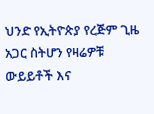ህንድ የኢትዮጵያ የረጅም ጊዜ አጋር ስትሆን የዛሬዎቹ ውይይቶች እና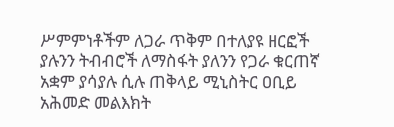ሥምምነቶችም ለጋራ ጥቅም በተለያዩ ዘርፎች ያሉንን ትብብሮች ለማስፋት ያለንን የጋራ ቁርጠኛ አቋም ያሳያሉ ሲሉ ጠቅላይ ሚኒስትር ዐቢይ አሕመድ መልእክት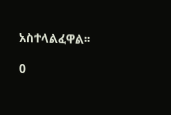አስተላልፈዋል፡፡

0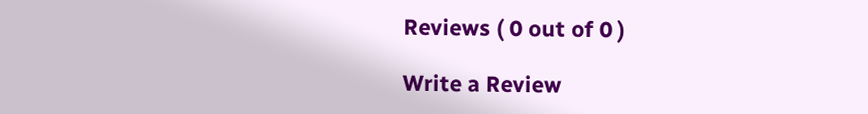Reviews ( 0 out of 0 )

Write a Review